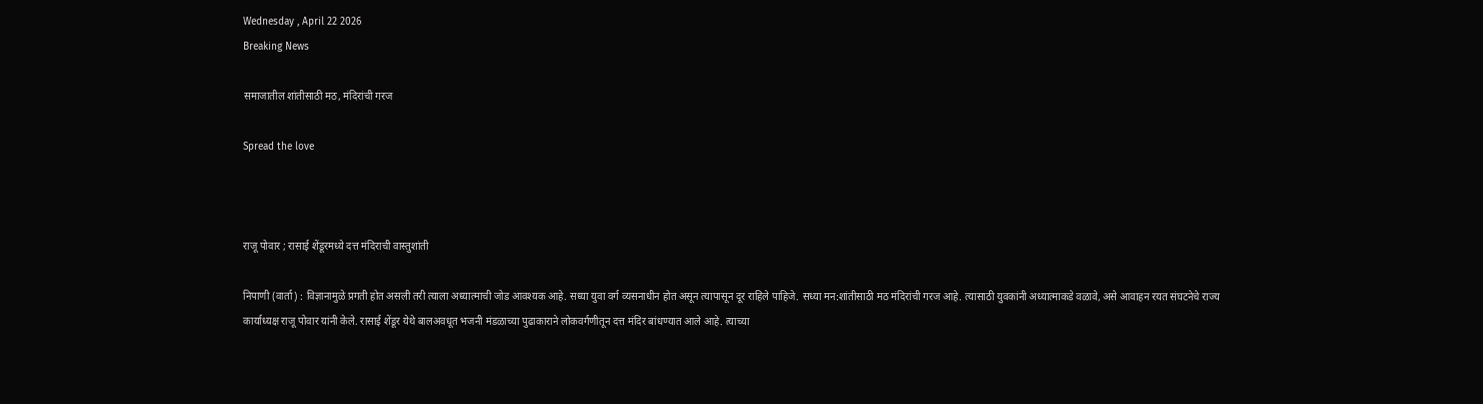Wednesday , April 22 2026
Breaking News

समाजातील शांतीसाठी मठ, मंदिरांची गरज

Spread the love



राजू पोवार ; रासाई शेंडूरमध्ये दत्त मंदिराची वास्तुशांती

निपाणी (वार्ता) : विज्ञानामुळे प्रगती होत असली तरी त्याला अध्यात्माची जोड आवश्यक आहे. सध्या युवा वर्ग व्यसनाधीन होत असून त्यापासून दूर राहिले पाहिजे. सध्या मन:शांतीसाठी मठ मंदिरांची गरज आहे. त्यासाठी युवकांनी अध्यात्माकडे वळावे, असे आवाहन रयत संघटनेचे राज्य कार्याध्यक्ष राजू पोवार यांनी केले. रासाई शेंडूर येथे बालअवधूत भजनी मंडळाच्या पुढाकाराने लोकवर्गणीतून दत्त मंदिर बांधण्यात आले आहे. त्याच्या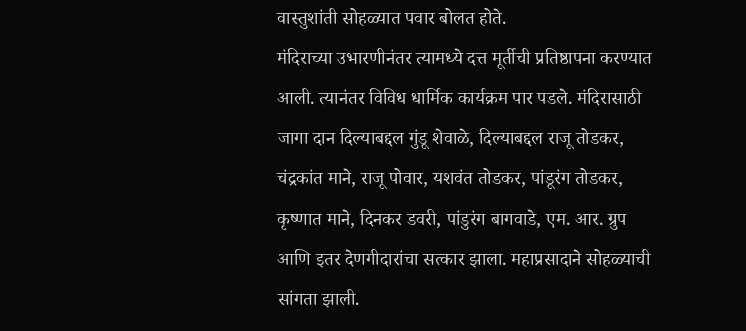वास्तुशांती सोहळ्यात पवार बोलत होते.
मंदिराच्या उभारणीनंतर त्यामध्ये दत्त मूर्तीची प्रतिष्ठापना करण्यात आली. त्यानंतर विविध धार्मिक कार्यक्रम पार पडले. मंदिरासाठी जागा दान दिल्याबद्दल गुंडू शेवाळे, दिल्याबद्दल राजू तोडकर, चंद्रकांत माने, राजू पोवार, यशवंत तोडकर, पांडूरंग तोडकर, कृष्णात माने, दिनकर डवरी, पांडुरंग बागवाडे, एम. आर. ग्रुप आणि इतर देणगीदारांचा सत्कार झाला. महाप्रसादाने सोहळ्याची सांगता झाली.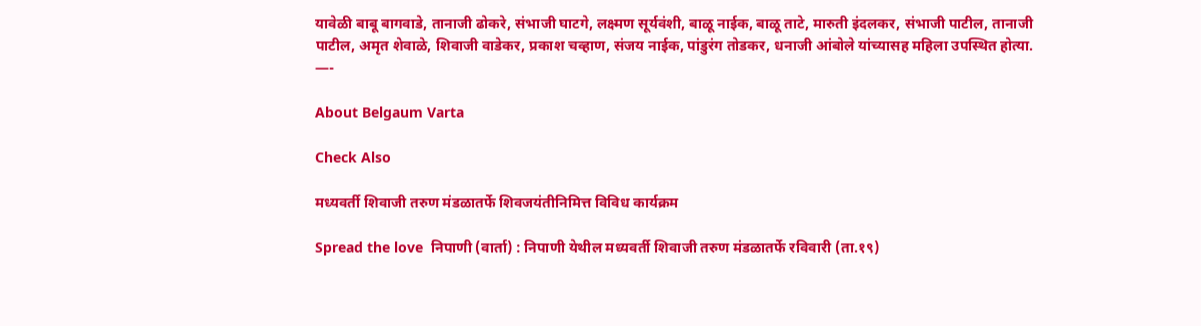यावेळी बाबू बागवाडे, तानाजी ढोकरे, संभाजी घाटगे, लक्ष्मण सूर्यवंशी, बाळू नाईक, बाळू ताटे, मारुती इंदलकर, संभाजी पाटील, तानाजी पाटील, अमृत शेवाळे, शिवाजी वाडेकर, प्रकाश चव्हाण, संजय नाईक, पांडुरंग तोडकर, धनाजी आंबोले यांच्यासह महिला उपस्थित होत्या.
—-

About Belgaum Varta

Check Also

मध्यवर्ती शिवाजी तरुण मंडळातर्फे शिवजयंतीनिमित्त विविध कार्यक्रम

Spread the love  निपाणी (वार्ता) : निपाणी येथील मध्यवर्ती शिवाजी तरुण मंडळातर्फे रविवारी (ता.१९)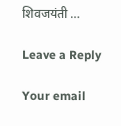शिवजयंती …

Leave a Reply

Your email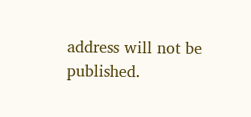address will not be published.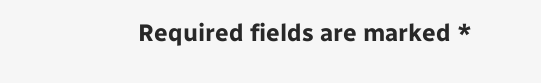Required fields are marked *